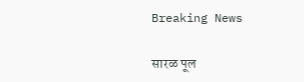Breaking News

सारळ पूल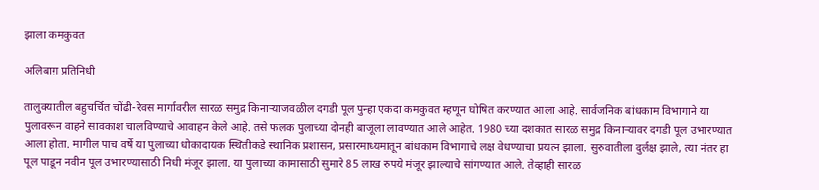झाला कमकुवत

अलिबाग़ प्रतिनिधी

तालुक्यातील बहुचर्चित चोंढी-रेवस मार्गावरील सारळ समुद्र किनार्‍याजवळील दगडी पूल पुन्हा एकदा कमकुवत म्हणून घोषित करण्यात आला आहे. सार्वजनिक बांधकाम विभागाने या पुलावरून वाहने सावकाश चालविण्याचे आवाहन केले आहे. तसे फलक पुलाच्या दोनही बाजूला लावण्यात आले आहेत. 1980 च्या दशकात सारळ समुद्र किनार्‍यावर दगडी पूल उभारण्यात आला होता. मागील पाच वर्षे या पुलाच्या धोकादायक स्थितीकडे स्थानिक प्रशासन, प्रसारमाध्यमातून बांधकाम विभागाचे लक्ष वेधण्याचा प्रयत्न झाला. सुरुवातीला दुर्लक्ष झाले, त्या नंतर हा पूल पाडून नवीन पूल उभारण्यासाठी निधी मंजूर झाला. या पुलाच्या कामासाठी सुमारे 85 लाख रुपये मंजूर झाल्याचे सांगण्यात आले. तेव्हाही सारळ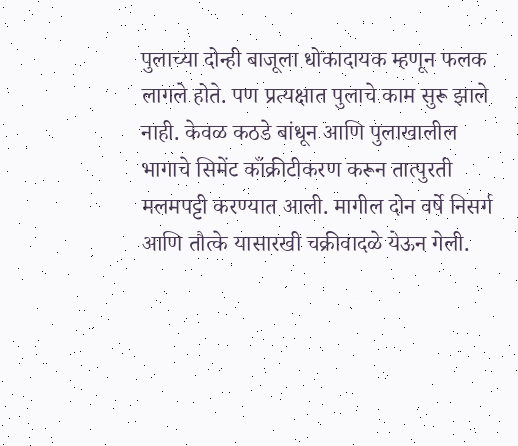पुलाच्या दोन्ही बाजूला धोकादायक म्हणून फलक लागले होते. पण प्रत्यक्षात पुलाचे काम सुरू झाले नाही. केवळ कठडे बांधून आणि पुलाखालील भागाचे सिमेंट काँक्रीटीकरण करून तात्पुरती मलमपट्टी करण्यात आली. मागील दोन वर्षे निसर्ग आणि तौत्के यासारखी चक्रीवादळे येऊन गेली.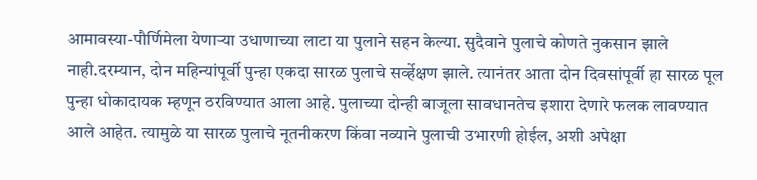आमावस्या-पौर्णिमेला येणार्‍या उधाणाच्या लाटा या पुलाने सहन केल्या. सुदैवाने पुलाचे कोणते नुकसान झाले नाही.दरम्यान, दोन महिन्यांपूर्वी पुन्हा एकदा सारळ पुलाचे सर्व्हेक्षण झाले. त्यानंतर आता दोन दिवसांपूर्वी हा सारळ पूल पुन्हा धोकादायक म्हणून ठरविण्यात आला आहे. पुलाच्या दोन्ही बाजूला सावधानतेच इशारा देणारे फलक लावण्यात आले आहेत. त्यामुळे या सारळ पुलाचे नूतनीकरण किंवा नव्याने पुलाची उभारणी होईल, अशी अपेक्षा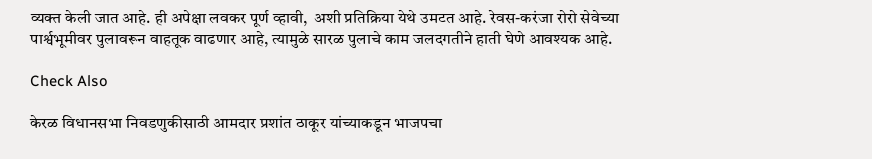व्यक्त केली जात आहे. ही अपेक्षा लवकर पूर्ण व्हावी,  अशी प्रतिक्रिया येथे उमटत आहे. रेवस-करंजा रोरो सेवेच्या पार्श्वभूमीवर पुलावरून वाहतूक वाढणार आहे, त्यामुळे सारळ पुलाचे काम जलदगतीने हाती घेणे आवश्यक आहे.

Check Also

केरळ विधानसभा निवडणुकीसाठी आमदार प्रशांत ठाकूर यांच्याकडून भाजपचा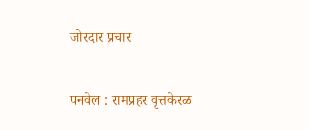जोरदार प्रचार

पनवेल : रामप्रहर वृत्तकेरळ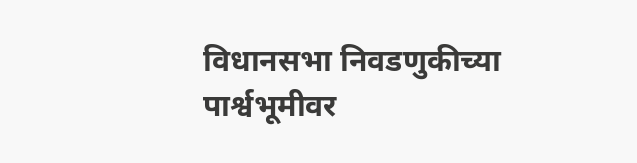विधानसभा निवडणुकीच्या पार्श्वभूमीवर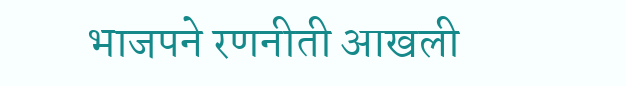भाजपने रणनीती आखली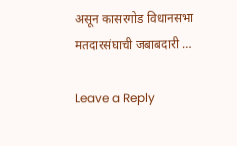असून कासरगोड विधानसभा मतदारसंघाची जबाबदारी …

Leave a Reply